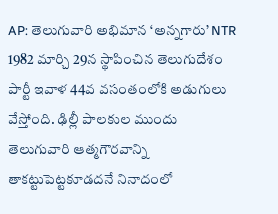AP: తెలుగువారి అభిమాన ‘అన్నగారు’ NTR 1982 మార్చి 29న స్థాపించిన తెలుగుదేశం పార్టీ ఇవాళ 44వ వసంతంలోకి అడుగులు వేస్తోంది. ఢిల్లీ పాలకుల ముందు తెలుగువారి ఆత్మగౌరవాన్ని తాకట్టుపెట్టకూడదనే నినాదంలో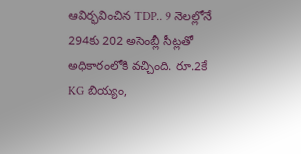ఆవిర్భవించిన TDP.. 9 నెలల్లోనే 294కు 202 అసెంబ్లీ సీట్లతో అధికారంలోకి వచ్చింది. రూ.2కే KG బియ్యం,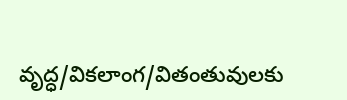వృద్ధ/వికలాంగ/వితంతువులకు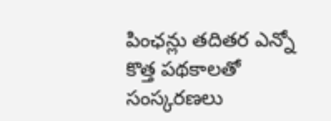పింఛన్లు తదితర ఎన్నో కొత్త పథకాలతో సంస్కరణలు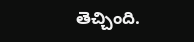తెచ్చింది.